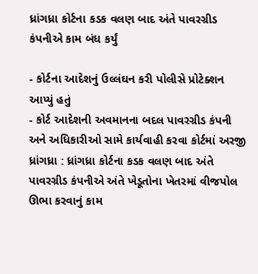ધ્રાંગધ્રા કોર્ટના કડક વલણ બાદ અંતે પાવરગ્રીડ કંપનીએ કામ બંધ કર્યું

- કોર્ટના આદેશનું ઉલ્લંઘન કરી પોલીસે પ્રોટેક્શન આપ્યું હતું
- કોર્ટ આદેશની અવમાનના બદલ પાવરગ્રીડ કંપની અને અધિકારીઓ સામે કાર્યવાહી કરવા કોર્ટમાં અરજી
ધ્રાંગધ્રા : ધ્રાંગધ્રા કોર્ટના કડક વલણ બાદ અંતે પાવરગ્રીડ કંપનીએ અંતે ખેડૂતોના ખેતરમાં વીજપોલ ઊભા કરવાનું કામ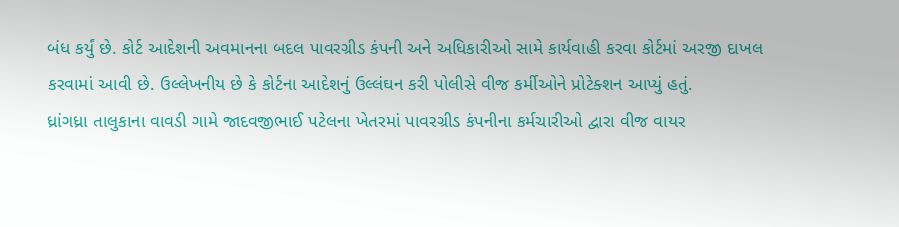બંધ કર્યું છે. કોર્ટ આદેશની અવમાનના બદલ પાવરગ્રીડ કંપની અને અધિકારીઓ સામે કાર્યવાહી કરવા કોર્ટમાં અરજી દાખલ કરવામાં આવી છે. ઉલ્લેખનીય છે કે કોર્ટના આદેશનું ઉલ્લંઘન કરી પોલીસે વીજ કર્મીઓને પ્રોટેક્શન આપ્યું હતું.
ધ્રાંગધ્રા તાલુકાના વાવડી ગામે જાદવજીભાઈ પટેલના ખેતરમાં પાવરગ્રીડ કંપનીના કર્મચારીઓ દ્વારા વીજ વાયર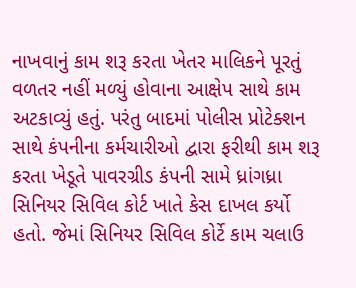નાખવાનું કામ શરૂ કરતા ખેતર માલિકને પૂરતું વળતર નહીં મળ્યું હોવાના આક્ષેપ સાથે કામ અટકાવ્યું હતું. પરંતુ બાદમાં પોલીસ પ્રોટેક્શન સાથે કંપનીના કર્મચારીઓ દ્વારા ફરીથી કામ શરૂ કરતા ખેડૂતે પાવરગ્રીડ કંપની સામે ધ્રાંગધ્રા સિનિયર સિવિલ કોર્ટ ખાતે કેસ દાખલ કર્યો હતો. જેમાં સિનિયર સિવિલ કોર્ટે કામ ચલાઉ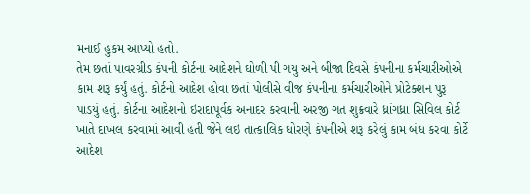મનાઈ હુકમ આપ્યો હતો.
તેમ છતાં પાવરગ્રીડ કંપની કોર્ટના આદેશને ઘોળી પી ગયુ અને બીજા દિવસે કંપનીના કર્મચારીઓએ કામ શરૂ કર્યું હતું. કોર્ટનો આદેશ હોવા છતાં પોલીસે વીજ કંપનીના કર્મચારીઓને પ્રોટેક્શન પુરૂ પાડયું હતું. કોર્ટના આદેશનો ઇરાદાપૂર્વક અનાદર કરવાની અરજી ગત શુક્રવારે ધ્રાંગધ્રા સિવિલ કોર્ટ ખાતે દાખલ કરવામાં આવી હતી જેને લઇ તાત્કાલિક ધોરણે કંપનીએ શરૂ કરેલું કામ બંધ કરવા કોર્ટે આદેશ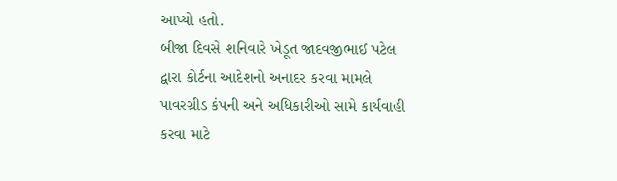આપ્યો હતો.
બીજા દિવસે શનિવારે ખેડૂત જાદવજીભાઈ પટેલ દ્વારા કોર્ટના આદેશનો અનાદર કરવા મામલે પાવરગ્રીડ કંપની અને અધિકારીઓ સામે કાર્યવાહી કરવા માટે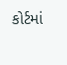કોર્ટમાં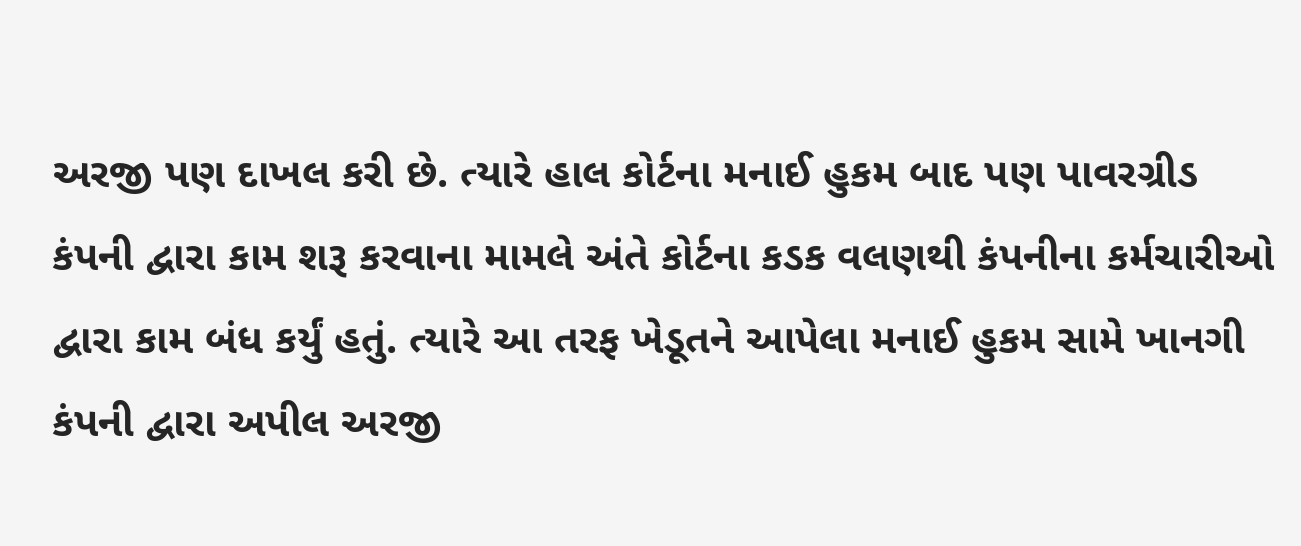અરજી પણ દાખલ કરી છે. ત્યારે હાલ કોર્ટના મનાઈ હુકમ બાદ પણ પાવરગ્રીડ કંપની દ્વારા કામ શરૂ કરવાના મામલે અંતે કોર્ટના કડક વલણથી કંપનીના કર્મચારીઓ દ્વારા કામ બંધ કર્યું હતું. ત્યારે આ તરફ ખેડૂતને આપેલા મનાઈ હુકમ સામે ખાનગી કંપની દ્વારા અપીલ અરજી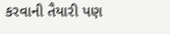કરવાની તૈયારી પણ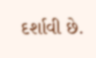દર્શાવી છે.